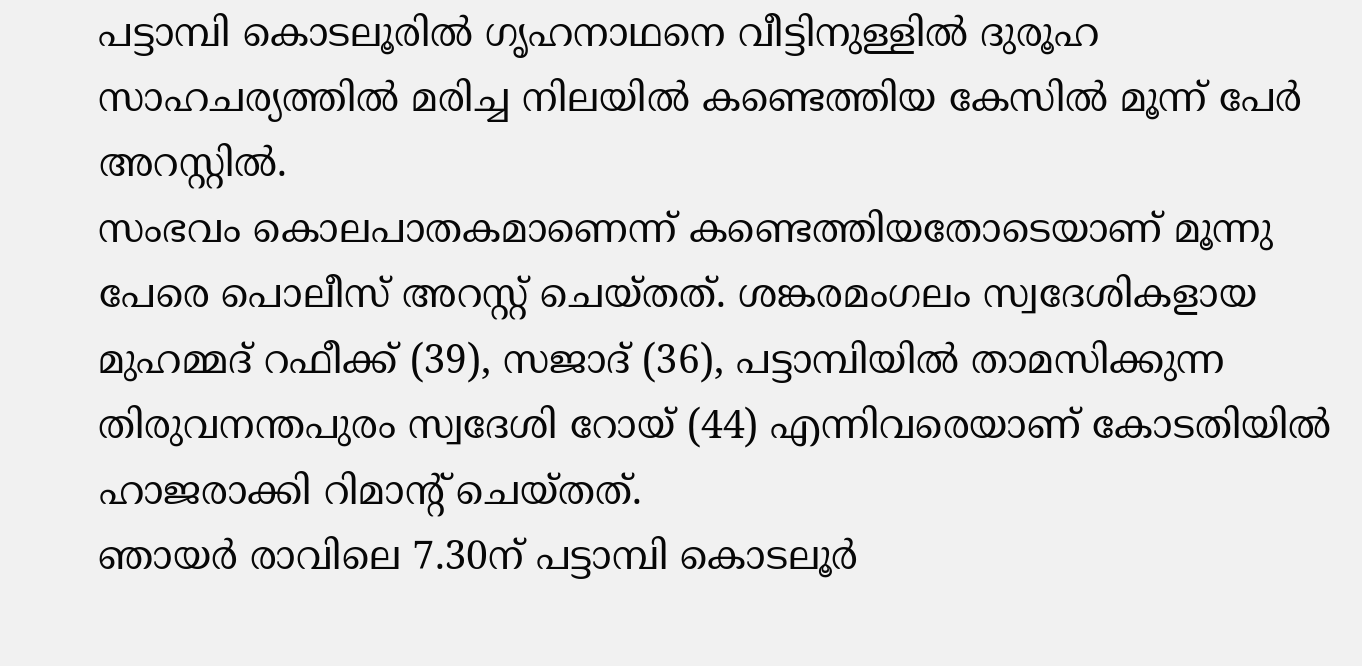പട്ടാമ്പി കൊടലൂരിൽ ഗൃഹനാഥനെ വീട്ടിനുള്ളിൽ ദുരൂഹ സാഹചര്യത്തിൽ മരിച്ച നിലയിൽ കണ്ടെത്തിയ കേസിൽ മൂന്ന് പേർ അറസ്റ്റിൽ.
സംഭവം കൊലപാതകമാണെന്ന് കണ്ടെത്തിയതോടെയാണ് മൂന്നു പേരെ പൊലീസ് അറസ്റ്റ് ചെയ്തത്. ശങ്കരമംഗലം സ്വദേശികളായ മുഹമ്മദ് റഫീക്ക് (39), സജാദ് (36), പട്ടാമ്പിയിൽ താമസിക്കുന്ന തിരുവനന്തപുരം സ്വദേശി റോയ് (44) എന്നിവരെയാണ് കോടതിയിൽ ഹാജരാക്കി റിമാൻ്റ് ചെയ്തത്.
ഞായർ രാവിലെ 7.30ന് പട്ടാമ്പി കൊടലൂർ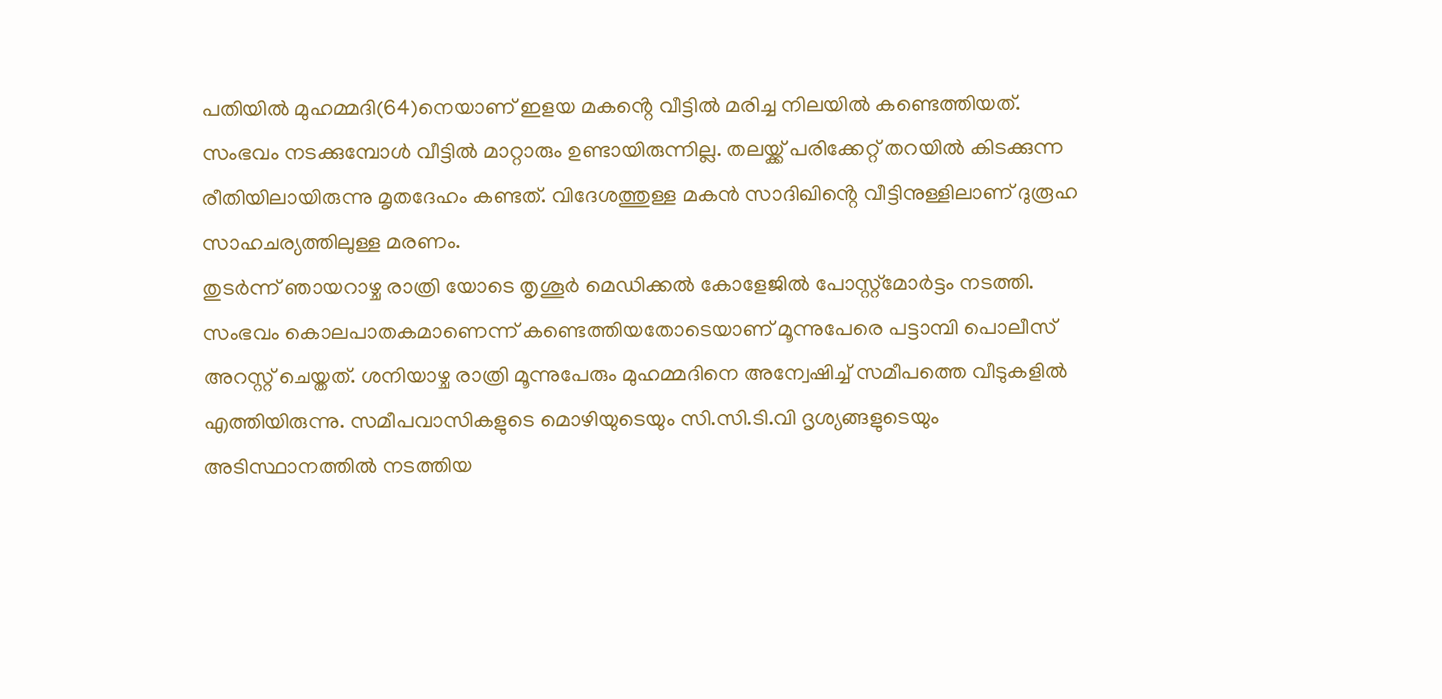പതിയിൽ മുഹമ്മദി(64)നെയാണ് ഇളയ മകൻ്റെ വീട്ടിൽ മരിച്ച നിലയിൽ കണ്ടെത്തിയത്. സംഭവം നടക്കുമ്പോൾ വീട്ടിൽ മാറ്റാരും ഉണ്ടായിരുന്നില്ല. തലയ്ക്ക് പരിക്കേറ്റ് തറയിൽ കിടക്കുന്ന രീതിയിലായിരുന്നു മൃതദേഹം കണ്ടത്. വിദേശത്തുള്ള മകൻ സാദിഖിൻ്റെ വീട്ടിനുള്ളിലാണ് ദുരൂഹ സാഹചര്യത്തിലുള്ള മരണം.
തുടർന്ന് ഞായറാഴ്ച രാത്രി യോടെ തൃശൂർ മെഡിക്കൽ കോളേജിൽ പോസ്റ്റ്മോർട്ടം നടത്തി. സംഭവം കൊലപാതകമാണെന്ന് കണ്ടെത്തിയതോടെയാണ് മൂന്നുപേരെ പട്ടാമ്പി പൊലീസ് അറസ്റ്റ് ചെയ്തത്. ശനിയാഴ്ച രാത്രി മൂന്നുപേരും മുഹമ്മദിനെ അന്വേഷിച്ച് സമീപത്തെ വീടുകളിൽ എത്തിയിരുന്നു. സമീപവാസികളുടെ മൊഴിയുടെയും സി.സി.ടി.വി ദൃശ്യങ്ങളുടെയും അടിസ്ഥാനത്തിൽ നടത്തിയ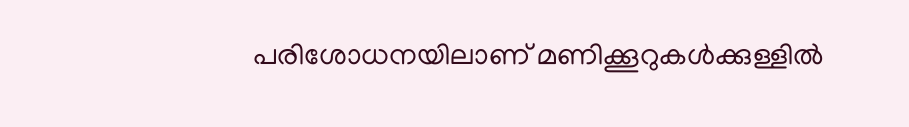പരിശോധനയിലാണ് മണിക്കൂറുകൾക്കുള്ളിൽ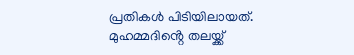പ്രതികൾ പിടിയിലായത്. മുഹമ്മദിൻ്റെ തലയ്ക്ക്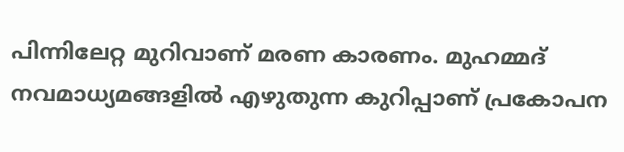പിന്നിലേറ്റ മുറിവാണ് മരണ കാരണം. മുഹമ്മദ് നവമാധ്യമങ്ങളിൽ എഴുതുന്ന കുറിപ്പാണ് പ്രകോപന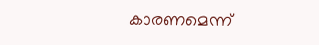കാരണമെന്ന്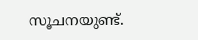സൂചനയുണ്ട്.